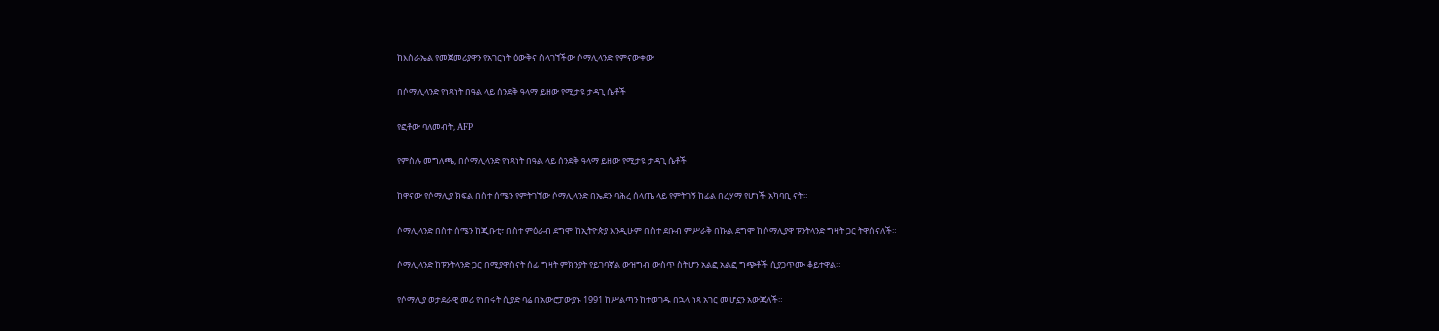ከእስራኤል የመጀመሪያዋን የአገርነት ዕውቅና ስላገኘችው ሶማሊላንድ የምናውቀው

በሶማሊላንድ የነጻነት በዓል ላይ ሰንደቅ ዓላማ ይዘው የሚታዩ ታዳጊ ሴቶች

የፎቶው ባለመብት, AFP

የምስሉ መግለጫ, በሶማሊላንድ የነጻነት በዓል ላይ ሰንደቅ ዓላማ ይዘው የሚታዩ ታዳጊ ሴቶች

ከዋናው የሶማሊያ ክፍል በስተ ሰሜን የምትገኘው ሶማሊላንድ በኤደን ባሕረ ሰላጤ ላይ የምትገኝ ከፊል በረሃማ የሆነች አካባቢ ናት።

ሶማሊላንድ በስተ ሰሜን ከጂቡቲ፣ በስተ ምዕራብ ደግሞ ከኢትዮጵያ እንዲሁም በስተ ደቡብ ምሥራቅ በኩል ደግሞ ከሶማሊያዋ ፑንትላንድ ግዛት ጋር ትዋሰናለች።

ሶማሊላንድ ከፑንትላንድ ጋር በሚያዋስናት ሰፊ ግዛት ምክንያት የይገባኛል ውዝግብ ውስጥ ስትሆን አልፎ አልፎ ግጭቶች ሲያጋጥሙ ቆይተዋል።

የሶማሊያ ወታደራዊ መሪ የነበሩት ሲያድ ባሬ በአውሮፓውያኑ 1991 ከሥልጣን ከተወገዱ በኋላ ነጻ አገር መሆኗን አውጃለች።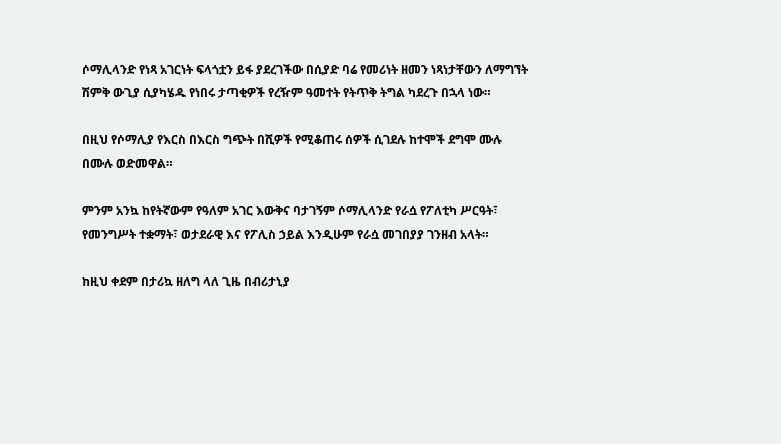ሶማሊላንድ የነጻ አገርነት ፍላጎቷን ይፋ ያደረገችው በሲያድ ባሬ የመሪነት ዘመን ነጻነታቸውን ለማግኘት ሽምቅ ውጊያ ሲያካሄዱ የነበሩ ታጣቂዎች የረዥም ዓመተት የትጥቅ ትግል ካደረጉ በኋላ ነው።

በዚህ የሶማሊያ የእርስ በእርስ ግጭት በሺዎች የሚቆጠሩ ሰዎች ሲገደሉ ከተሞች ደግሞ ሙሉ በሙሉ ወድመዋል።

ምንም አንኳ ከየትኛውም የዓለም አገር እውቅና ባታገኝም ሶማሊላንድ የራሷ የፖለቲካ ሥርዓት፣ የመንግሥት ተቋማት፣ ወታደራዊ እና የፖሊስ ኃይል እንዲሁም የራሷ መገበያያ ገንዘብ አላት።

ከዚህ ቀደም በታሪኳ ዘለግ ላለ ጊዜ በብሪታኒያ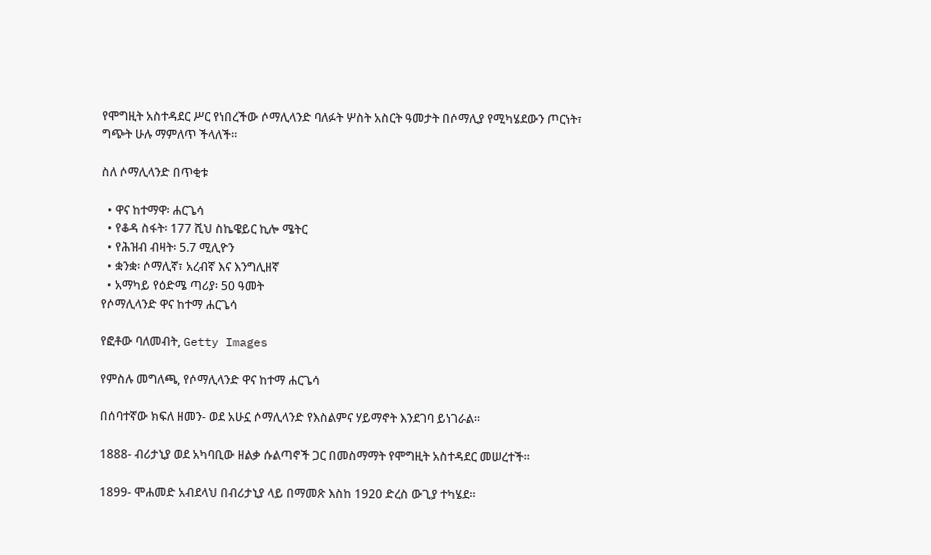የሞግዚት አስተዳደር ሥር የነበረችው ሶማሊላንድ ባለፉት ሦስት አስርት ዓመታት በሶማሊያ የሚካሄደውን ጦርነት፣ ግጭት ሁሉ ማምለጥ ችላለች።

ስለ ሶማሊላንድ በጥቂቱ

  • ዋና ከተማዋ፡ ሐርጌሳ
  • የቆዳ ስፋት፡ 177 ሺህ ስኬዌይር ኪሎ ሜትር
  • የሕዝብ ብዛት፡ 5.7 ሚሊዮን
  • ቋንቋ፡ ሶማሊኛ፣ አረብኛ እና እንግሊዘኛ
  • አማካይ የዕድሜ ጣሪያ፡ 50 ዓመት
የሶማሊላንድ ዋና ከተማ ሐርጌሳ

የፎቶው ባለመብት, Getty Images

የምስሉ መግለጫ, የሶማሊላንድ ዋና ከተማ ሐርጌሳ

በሰባተኛው ክፍለ ዘመን- ወደ አሁኗ ሶማሊላንድ የእስልምና ሃይማኖት እንደገባ ይነገራል።

1888- ብሪታኒያ ወደ አካባቢው ዘልቃ ሱልጣኖች ጋር በመስማማት የሞግዚት አስተዳደር መሠረተች።

1899- ሞሐመድ አብደላህ በብሪታኒያ ላይ በማመጽ እስከ 1920 ድረስ ውጊያ ተካሄደ።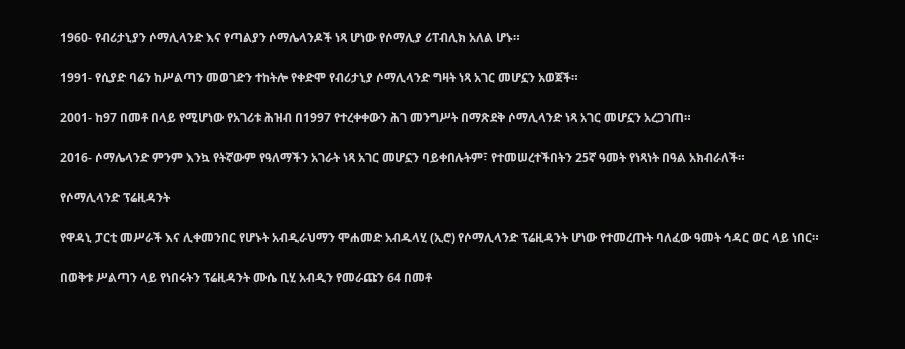1960- የብሪታኒያን ሶማሊላንድ እና የጣልያን ሶማሌላንዶች ነጻ ሆነው የሶማሊያ ሪፐብሊክ አለል ሆኑ።

1991- የሲያድ ባሬን ከሥልጣን መወገድን ተከትሎ የቀድሞ የብሪታኒያ ሶማሊላንድ ግዛት ነጻ አገር መሆኗን አወጀች።

2001- ከ97 በመቶ በላይ የሚሆነው የአገሪቱ ሕዝብ በ1997 የተረቀቀውን ሕገ መንግሥት በማጽደቅ ሶማሊላንድ ነጻ አገር መሆኗን አረጋገጠ።

2016- ሶማሌላንድ ምንም እንኳ የትኛውም የዓለማችን አገራት ነጻ አገር መሆኗን ባይቀበሉትም፣ የተመሠረተችበትን 25ኛ ዓመት የነጻነት በዓል አክብራለች።

የሶማሊላንድ ፕሬዚዳንት

የዋዳኒ ፓርቲ መሥራች እና ሊቀመንበር የሆኑት አብዲራህማን ሞሐመድ አብዱላሂ (ኢሮ) የሶማሊላንድ ፕሬዚዳንት ሆነው የተመረጡት ባለፈው ዓመት ኅዳር ወር ላይ ነበር።

በወቅቱ ሥልጣን ላይ የነበሩትን ፕሬዚዳንት ሙሴ ቢሂ አብዲን የመራጩን 64 በመቶ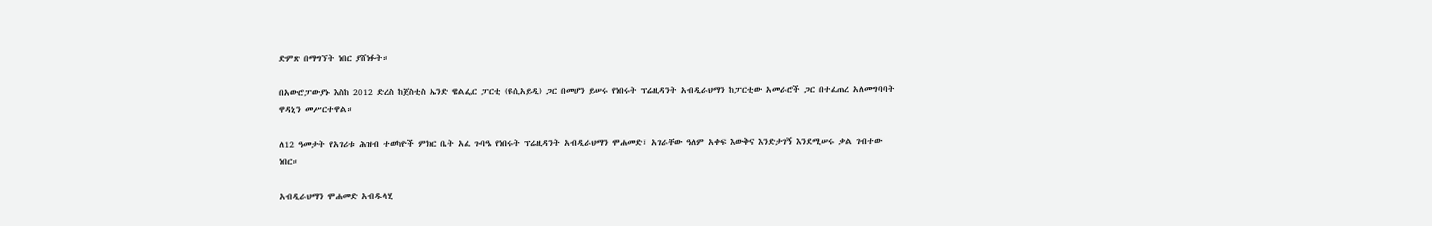ድምጽ በማግኘት ነበር ያሸነፉት።

በአውሮፓውያኑ እስከ 2012 ድረስ ከጀስቲስ ኤንድ ዌልፌር ፓርቲ (ዩሲአይዲ) ጋር በመሆን ይሠሩ የነበሩት ፕሬዚዳንት አብዲራህማን ከፓርቲው አመራሮች ጋር በተፈጠረ አለመግባባት ዋዳኒን መሥርተዋል።

ለ12 ዓመታት የአገሪቱ ሕዝብ ተወካዮች ምክር ቤት አፈ ጉባዔ የነበሩት ፕሬዚዳንት አብዲራህማን ሞሐመድ፣ አገራቸው ዓለም አቀፍ እውቅና እንድታገኝ እንደሚሠሩ ቃል ገብተው ነበር።

አብዲራህማን ሞሐመድ አብዱላሂ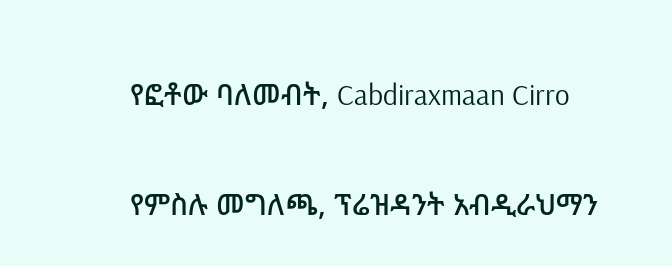የፎቶው ባለመብት, Cabdiraxmaan Cirro

የምስሉ መግለጫ, ፕሬዝዳንት አብዲራህማን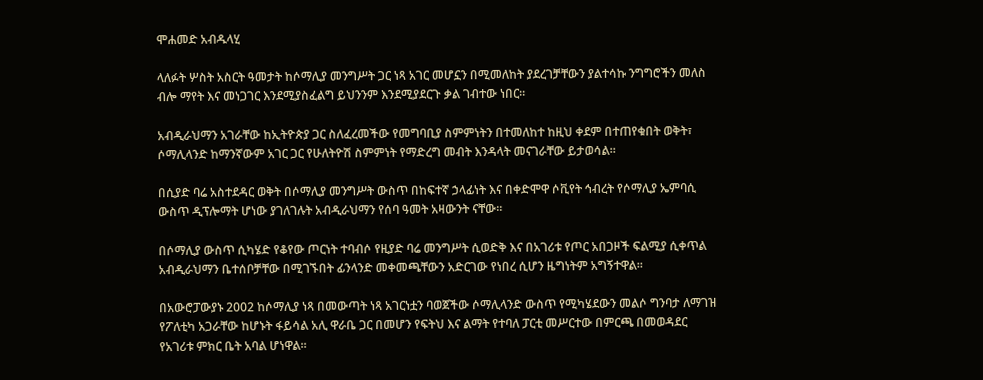ሞሐመድ አብዱላሂ

ላለፉት ሦስት አስርት ዓመታት ከሶማሊያ መንግሥት ጋር ነጻ አገር መሆኗን በሚመለከት ያደረገቻቸውን ያልተሳኩ ንግግሮችን መለስ ብሎ ማየት እና መነጋገር እንደሚያስፈልግ ይህንንም እንደሚያደርጉ ቃል ገብተው ነበር።

አብዲራህማን አገራቸው ከኢትዮጵያ ጋር ስለፈረመችው የመግባቢያ ስምምነትን በተመለከተ ከዚህ ቀደም በተጠየቁበት ወቅት፣ ሶማሊላንድ ከማንኛውም አገር ጋር የሁለትዮሽ ስምምነት የማድረግ መብት እንዳላት መናገራቸው ይታወሳል።

በሲያድ ባሬ አስተደዳር ወቅት በሶማሊያ መንግሥት ውስጥ በከፍተኛ ኃላፊነት እና በቀድሞዋ ሶቪየት ኅብረት የሶማሊያ ኤምባሲ ውስጥ ዲፕሎማት ሆነው ያገለገሉት አብዲራህማን የሰባ ዓመት አዛውንት ናቸው።

በሶማሊያ ውስጥ ሲካሄድ የቆየው ጦርነት ተባብሶ የዚያድ ባሬ መንግሥት ሲወድቅ እና በአገሪቱ የጦር አበጋዞች ፍልሚያ ሲቀጥል አብዲራህማን ቤተሰቦቻቸው በሚገኙበት ፊንላንድ መቀመጫቸውን አድርገው የነበረ ሲሆን ዜግነትም አግኝተዋል።

በአውሮፓውያኑ 2002 ከሶማሊያ ነጻ በመውጣት ነጻ አገርነቷን ባወጀችው ሶማሊላንድ ውስጥ የሚካሄደውን መልሶ ግንባታ ለማገዝ የፖለቲካ አጋራቸው ከሆኑት ፋይሳል አሊ ዋራቤ ጋር በመሆን የፍትህ እና ልማት የተባለ ፓርቲ መሥርተው በምርጫ በመወዳደር የአገሪቱ ምክር ቤት አባል ሆነዋል።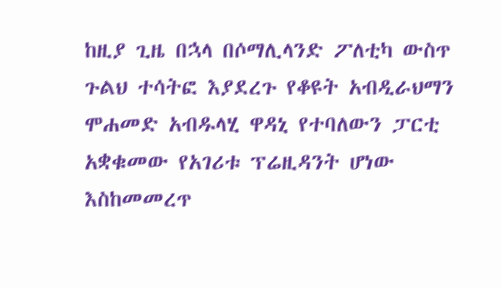ከዚያ ጊዜ በኋላ በሶማሊላንድ ፖለቲካ ውስጥ ጉልህ ተሳትፎ እያደረጉ የቆዩት አብዲራህማን ሞሐመድ አብዱላሂ ዋዳኒ የተባለውን ፓርቲ አቋቁመው የአገሪቱ ፕሬዚዳንት ሆነው እስከመመረጥ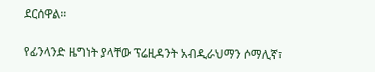ደርሰዋል።

የፊንላንድ ዜግነት ያላቸው ፕሬዚዳንት አብዲራህማን ሶማሊኛ፣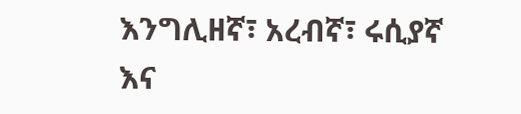እንግሊዘኛ፣ አረብኛ፣ ሩሲያኛ እና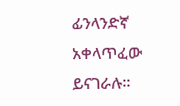ፊንላንድኛ አቀላጥፈው ይናገራሉ።